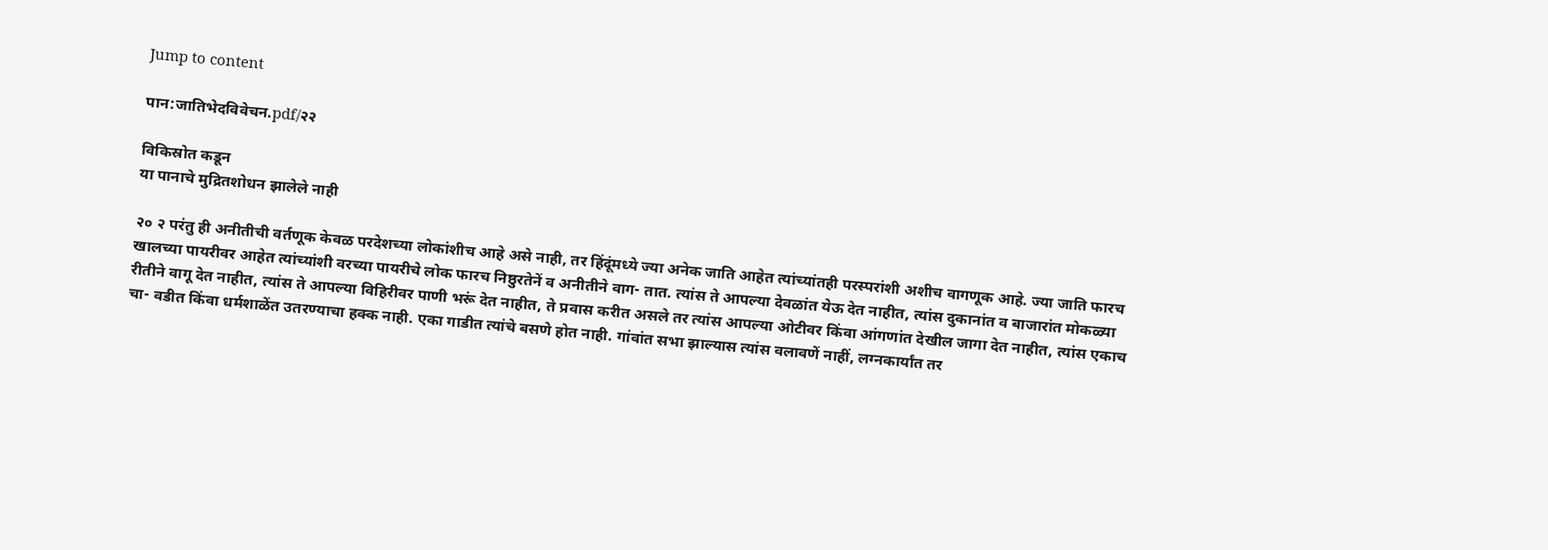Jump to content

पान:जातिभेदविवेचन.pdf/२२

विकिस्रोत कडून
या पानाचे मुद्रितशोधन झालेले नाही

२० २ परंतु ही अनीतीची वर्तणूक केवळ परदेशच्या लोकांशीच आहे असे नाही, तर हिंदूंमध्ये ज्या अनेक जाति आहेत त्यांच्यांतही परस्परांशी अशीच वागणूक आहे. ज्या जाति फारच खालच्या पायरीवर आहेत त्यांच्यांशी वरच्या पायरीचे लोक फारच निष्ठुरतेनें व अनीतीने वाग- तात. त्यांस ते आपल्या देवळांत येऊ देत नाहीत, त्यांस दुकानांत व बाजारांत मोकळ्या रीतीने वागू देत नाहीत, त्यांस ते आपल्या विहिरीवर पाणी भरूं देत नाहीत, ते प्रवास करीत असले तर त्यांस आपल्या ओटीवर किंवा आंगणांत देखील जागा देत नाहीत, त्यांस एकाच चा- वडीत किंवा धर्मशाळेंत उतरण्याचा हक्क नाही. एका गाडीत त्यांचे बसणे होत नाही. गांवांत सभा झाल्यास त्यांस वलावणें नाहीं, लग्नकार्यांत तर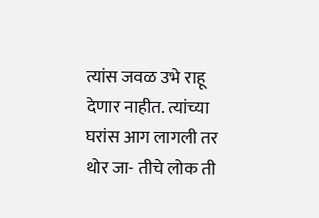त्यांस जवळ उभे राहू देणार नाहीत. त्यांच्या घरांस आग लागली तर थोर जा- तीचे लोक ती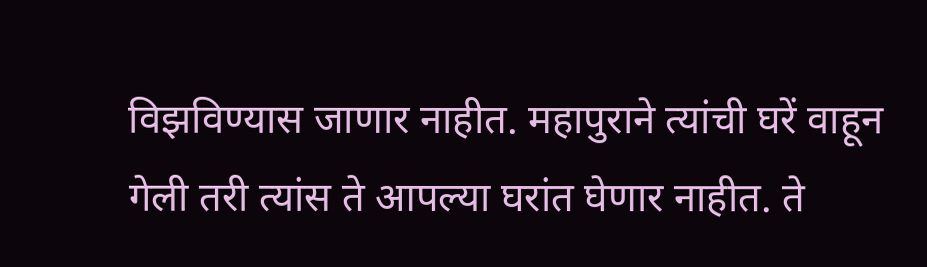विझविण्यास जाणार नाहीत. महापुराने त्यांची घरें वाहून गेली तरी त्यांस ते आपल्या घरांत घेणार नाहीत. ते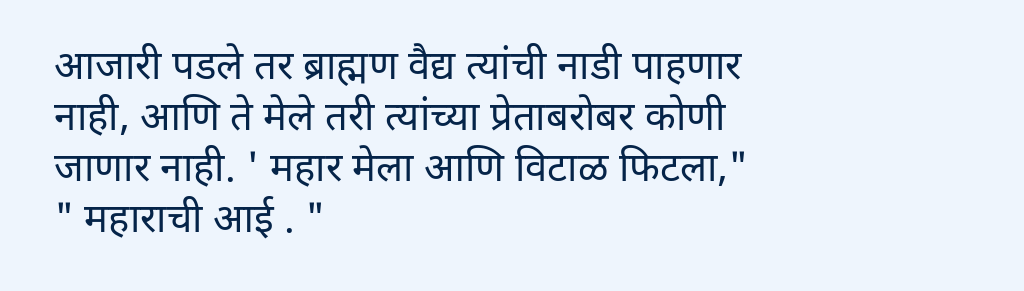आजारी पडले तर ब्राह्मण वैद्य त्यांची नाडी पाहणार नाही, आणि ते मेले तरी त्यांच्या प्रेताबरोबर कोणी जाणार नाही. ' महार मेला आणि विटाळ फिटला," " महाराची आई . "